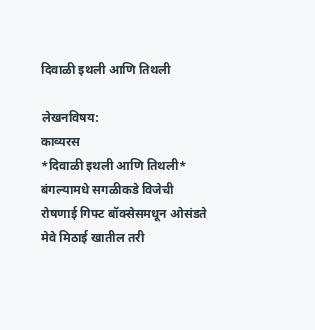दिवाळी इथली आणि तिथली

लेखनविषय:
काव्यरस
*दिवाळी इथली आणि तिथली* बंगल्यामधे सगळीकडे विजेची रोषणाई गिफ्ट बॉक्सेसमधून ओसंडते मेवे मिठाई खातील तरी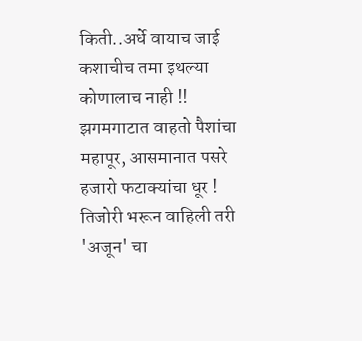किती..अर्धे वायाच जाई कशाचीच तमा इथल्या कोणालाच नाही !! झगमगाटात वाहतो पैशांचा महापूर, आसमानात पसरे हजारो फटाक्यांचा धूर ! तिजोरी भरून वाहिली तरी 'अजून' चा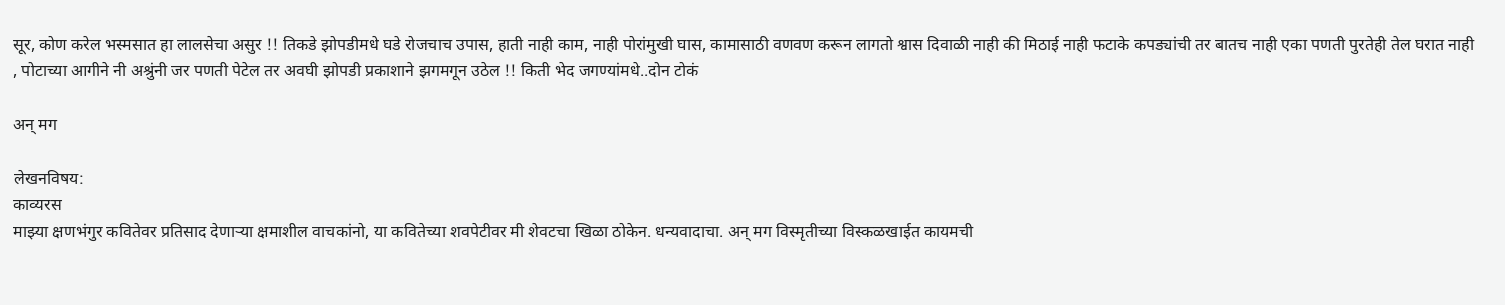सूर, कोण करेल भस्मसात हा लालसेचा असुर !! तिकडे झोपडीमधे घडे रोजचाच उपास, हाती नाही काम, नाही पोरांमुखी घास, कामासाठी वणवण करून लागतो श्वास दिवाळी नाही की मिठाई नाही फटाके कपड्यांची तर बातच नाही एका पणती पुरतेही तेल घरात नाही , पोटाच्या आगीने नी अश्रुंनी जर पणती पेटेल तर अवघी झोपडी प्रकाशाने झगमगून उठेल !! किती भेद जगण्यांमधे..दोन टोकं

अन् मग

लेखनविषय:
काव्यरस
माझ्या क्षणभंगुर कवितेवर प्रतिसाद देणार्‍या क्षमाशील वाचकांनो, या कवितेच्या शवपेटीवर मी शेवटचा खिळा ठोकेन. धन्यवादाचा. अन् मग विस्मृतीच्या विस्कळखाईत कायमची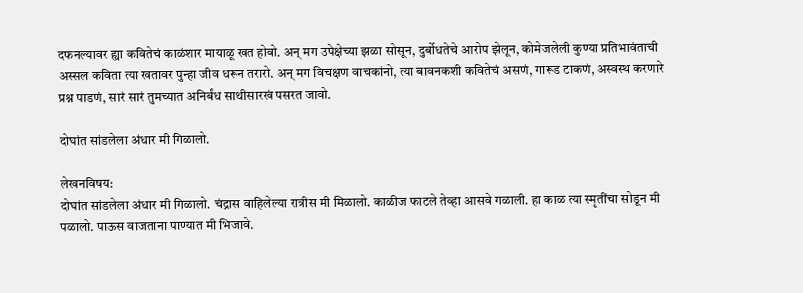दफनल्यावर ह्या कवितेचं काळंशार मायाळू खत होवो. अन् मग उपेक्षेच्या झळा सोसून, दुर्बोधतेचे आरोप झेलून, कोमेजलेली कुण्या प्रतिभावंताची अस्सल कविता त्या खतावर पुन्हा जीव धरून तरारो. अन् मग विचक्षण वाचकांनो, त्या बावनकशी कवितेचं असणं, गारूड टाकणं, अस्वस्थ करणारे प्रश्न पाडणं, सारं सारं तुमच्यात अनिर्बंध साथीसारखं पसरत जावो.

दोघांत सांडलेला अंधार मी गिळालो.

लेखनविषय:
दोघांत सांडलेला अंधार मी गिळालो. चंद्रास वाहिलेल्या रात्रीस मी मिळालो. काळीज फाटले तेव्हा आसवे गळाली. हा काळ त्या स्मृतींचा सोडून मी पळालो. पाऊस वाजताना पाण्यात मी भिजावे.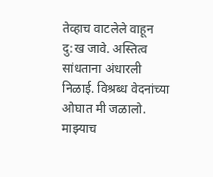तेव्हाच वाटलेले वाहून दु:ख जावे. अस्तित्व सांधताना अंधारली निळाई. विश्रब्ध वेदनांच्या ओघात मी जळालो. माझ्याच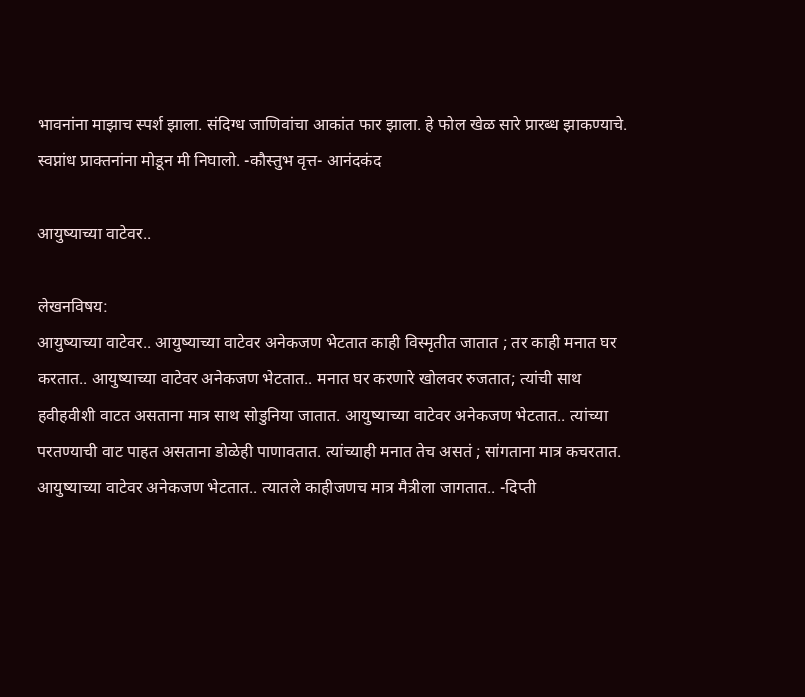भावनांना माझाच स्पर्श झाला. संदिग्ध जाणिवांचा आकांत फार झाला. हे फोल खेळ सारे प्रारब्ध झाकण्याचे. स्वप्नांध प्राक्तनांना मोडून मी निघालो. -कौस्तुभ वृत्त- आनंदकंद

आयुष्याच्या वाटेवर..

लेखनविषय:
आयुष्याच्या वाटेवर.. आयुष्याच्या वाटेवर अनेकजण भेटतात काही विस्मृतीत जातात ; तर काही मनात घर करतात.. आयुष्याच्या वाटेवर अनेकजण भेटतात.. मनात घर करणारे खोलवर रुजतात; त्यांची साथ हवीहवीशी वाटत असताना मात्र साथ सोडुनिया जातात. आयुष्याच्या वाटेवर अनेकजण भेटतात.. त्यांच्या परतण्याची वाट पाहत असताना डोळेही पाणावतात. त्यांच्याही मनात तेच असतं ; सांगताना मात्र कचरतात. आयुष्याच्या वाटेवर अनेकजण भेटतात.. त्यातले काहीजणच मात्र मैत्रीला जागतात.. -दिप्ती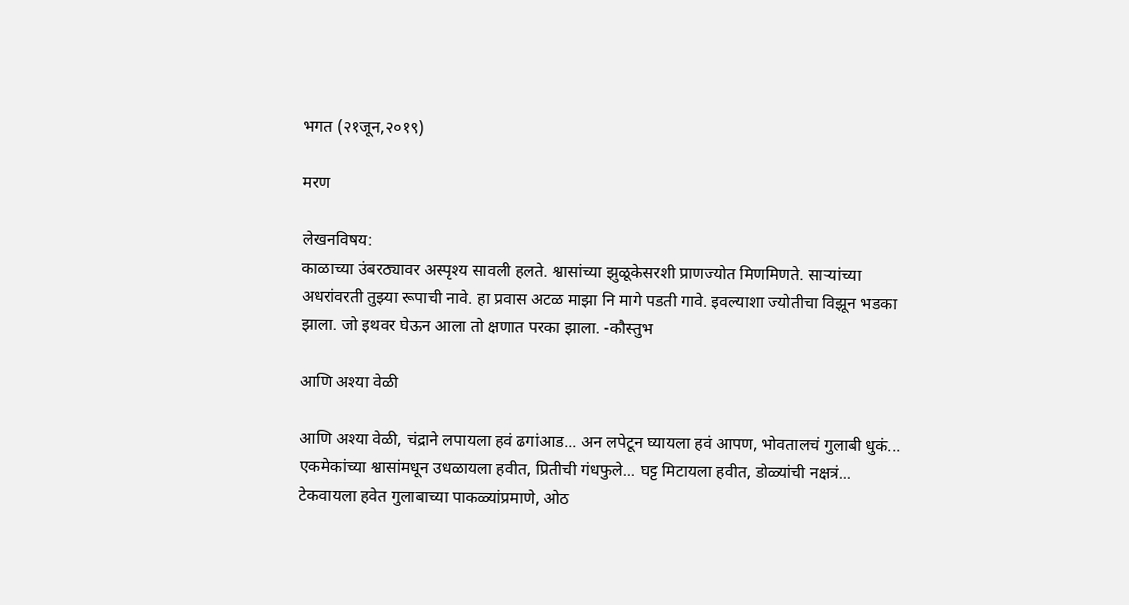भगत (२१जून,२०१९)

मरण

लेखनविषय:
काळाच्या उंबरठ्यावर अस्पृश्य सावली हलते. श्वासांच्या झुळूकेसरशी प्राणज्योत मिणमिणते. साऱ्यांच्या अधरांवरती तुझ्या रूपाची नावे. हा प्रवास अटळ माझा नि मागे पडती गावे. इवल्याशा ज्योतीचा विझून भडका झाला. जो इथवर घेऊन आला तो क्षणात परका झाला. -कौस्तुभ

आणि अश्या वेळी

आणि अश्या वेळी, चंद्राने लपायला हवं ढगांआड... अन लपेटून घ्यायला हवं आपण, भोवतालचं गुलाबी धुकं... एकमेकांच्या श्वासांमधून उधळायला हवीत, प्रितीची गंधफुले... घट्ट मिटायला हवीत, डोळ्यांची नक्षत्रं... टेकवायला हवेत गुलाबाच्या पाकळ्यांप्रमाणे, ओठ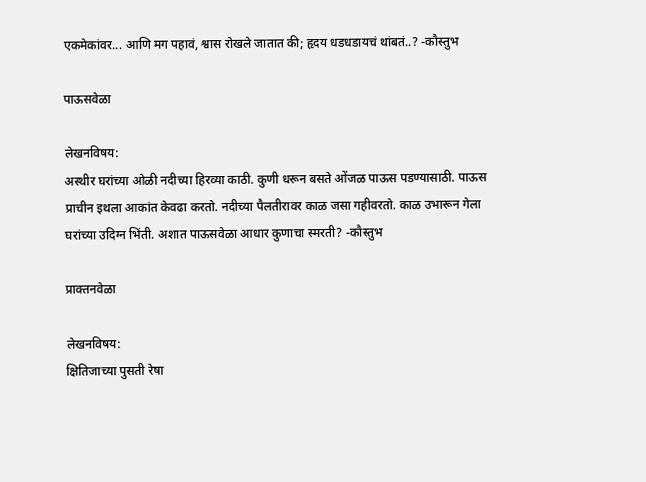एकमेकांवर... आणि मग पहावं, श्वास रोखले जातात की; हृदय धडधडायचं थांबतं..? -कौस्तुभ

पाऊसवेळा

लेखनविषय:
अस्थीर घरांच्या ओळी नदीच्या हिरव्या काठी. कुणी धरून बसते ओंजळ पाऊस पडण्यासाठी. पाऊस प्राचीन इथला आकांत केवढा करतो. नदीच्या पैलतीरावर काळ जसा गहीवरतो. काळ उभारून गेला घरांच्या उदिग्न भिंती. अशात पाऊसवेळा आधार कुणाचा स्मरती? -कौस्तुभ

प्राक्तनवेळा

लेखनविषय:
क्षितिजाच्या पुसती रेषा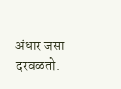अंधार जसा दरवळतो.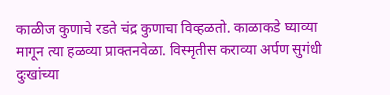काळीज कुणाचे रडते चंद्र कुणाचा विव्हळतो. काळाकडे घ्याव्या मागून त्या हळव्या प्राक्तनवेळा. विस्मृतीस कराव्या अर्पण सुगंधी दुःखांच्या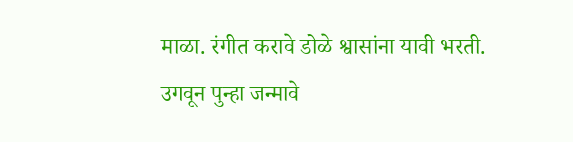माळा. रंगीत करावे डोळे श्वासांना यावी भरती. उगवून पुन्हा जन्मावे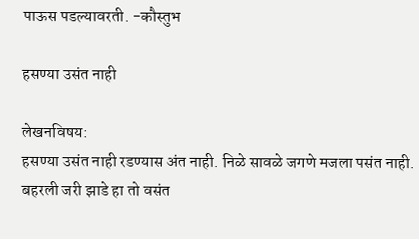पाऊस पडल्यावरती. -कौस्तुभ

हसण्या उसंत नाही

लेखनविषय:
हसण्या उसंत नाही रडण्यास अंत नाही. निळे सावळे जगणे मजला पसंत नाही. बहरली जरी झाडे हा तो वसंत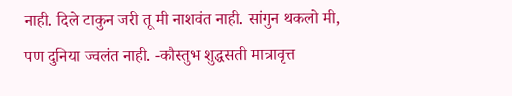नाही. दिले टाकुन जरी तू मी नाशवंत नाही. सांगुन थकलो मी, पण दुनिया ज्वलंत नाही. -कौस्तुभ शुद्धसती मात्रावृत्त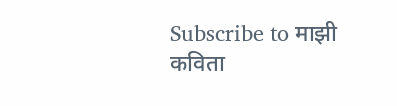Subscribe to माझी कविता